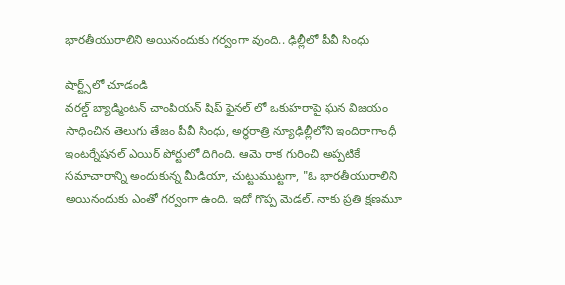భారతీయురాలిని అయినందుకు గర్వంగా వుంది.. ఢిల్లీలో పీవీ సింధు

షార్ట్స్‌లో చూడండి
వరల్డ్ బ్యాడ్మింటన్ చాంపియన్ షిప్ ఫైనల్ లో ఒకుహరాపై ఘన విజయం సాధించిన తెలుగు తేజం పీవీ సింధు, అర్థరాత్రి న్యూఢిల్లీలోని ఇందిరాగాంధీ ఇంటర్నేషనల్ ఎయిర్ పోర్టులో దిగింది. ఆమె రాక గురించి అప్పటికే సమాచారాన్ని అందుకున్న మీడియా, చుట్టుముట్టగా, "ఓ భారతీయురాలిని అయినందుకు ఎంతో గర్వంగా ఉంది. ఇదో గొప్ప మెడల్. నాకు ప్రతి క్షణమూ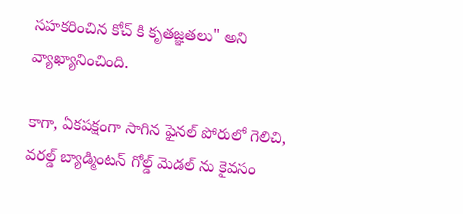సహకరించిన కోచ్ కి కృతజ్ఞతలు" అని వ్యాఖ్యానించింది.

కాగా, ఏకపక్షంగా సాగిన ఫైనల్ పోరులో గెలిచి, వరల్డ్ బ్యాడ్మింటన్ గోల్డ్ మెడల్ ను కైవసం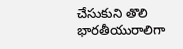చేసుకుని తొలి భారతీయురాలిగా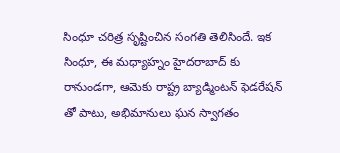సింధూ చరిత్ర సృష్టించిన సంగతి తెలిసిందే. ఇక సింధూ, ఈ మధ్యాహ్నం హైదరాబాద్ కు రానుండగా, ఆమెకు రాష్ట్ర బ్యాడ్మింటన్ ఫెడరేషన్ తో పాటు, అభిమానులు ఘన స్వాగతం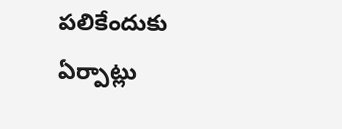పలికేందుకు ఏర్పాట్లు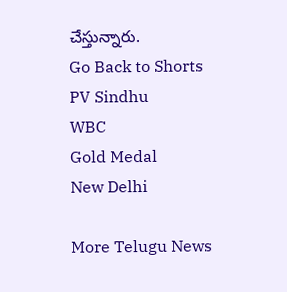చేస్తున్నారు.
Go Back to Shorts
PV Sindhu
WBC
Gold Medal
New Delhi

More Telugu News